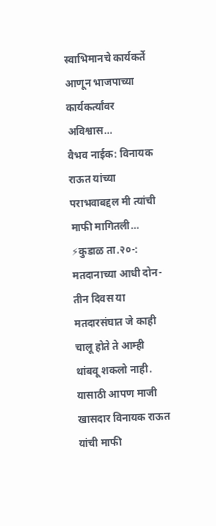स्वाभिमानचे कार्यकर्ते आणून भाजपाच्या कार्यकर्त्यांवर अविश्वास…
वैभव नाईक: विनायक राऊत यांच्या पराभवाबद्दल मी त्यांची माफी मागितली… ⚡कुडाळ ता.२०-: मतदानाच्या आधी दोन-तीन दिवस या मतदारसंघात जे काही चालू होते ते आम्ही थांबवू शकलो नाही. यासाठी आपण माजी खासदार विनायक राऊत यांची माफी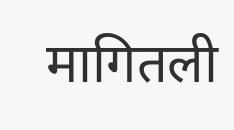मागितली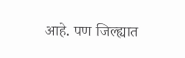आहे. पण जिल्ह्यात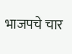भाजपचे चार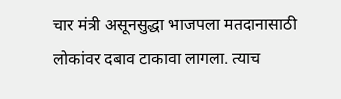चार मंत्री असूनसुद्धा भाजपला मतदानासाठी लोकांवर दबाव टाकावा लागला. त्याच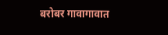बरोबर गावागावात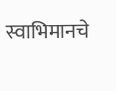स्वाभिमानचे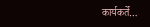कार्यकर्ते…